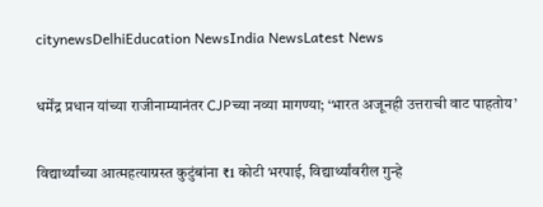citynewsDelhiEducation NewsIndia NewsLatest News

धर्मेंद्र प्रधान यांच्या राजीनाम्यानंतर CJPच्या नव्या मागण्या; ‘भारत अजूनही उत्तराची वाट पाहतोय’

विद्यार्थ्यांच्या आत्महत्याग्रस्त कुटुंबांना ₹1 कोटी भरपाई, विद्यार्थ्यांवरील गुन्हे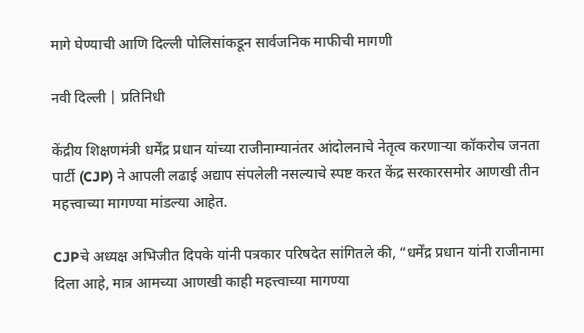मागे घेण्याची आणि दिल्ली पोलिसांकडून सार्वजनिक माफीची मागणी

नवी दिल्ली | प्रतिनिधी

केंद्रीय शिक्षणमंत्री धर्मेंद्र प्रधान यांच्या राजीनाम्यानंतर आंदोलनाचे नेतृत्व करणाऱ्या कॉकरोच जनता पार्टी (CJP) ने आपली लढाई अद्याप संपलेली नसल्याचे स्पष्ट करत केंद्र सरकारसमोर आणखी तीन महत्त्वाच्या मागण्या मांडल्या आहेत.

CJPचे अध्यक्ष अभिजीत दिपके यांनी पत्रकार परिषदेत सांगितले की, “धर्मेंद्र प्रधान यांनी राजीनामा दिला आहे, मात्र आमच्या आणखी काही महत्त्वाच्या मागण्या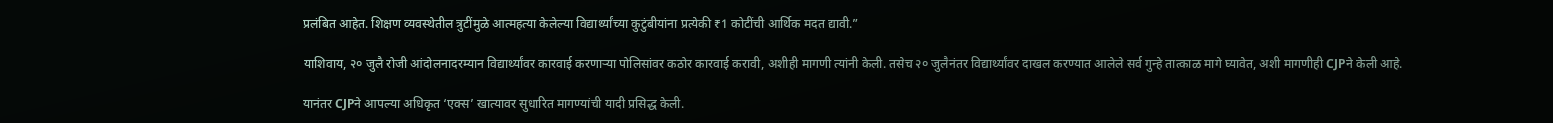प्रलंबित आहेत. शिक्षण व्यवस्थेतील त्रुटींमुळे आत्महत्या केलेल्या विद्यार्थ्यांच्या कुटुंबीयांना प्रत्येकी ₹1 कोटींची आर्थिक मदत द्यावी.”

याशिवाय, २० जुलै रोजी आंदोलनादरम्यान विद्यार्थ्यांवर कारवाई करणाऱ्या पोलिसांवर कठोर कारवाई करावी, अशीही मागणी त्यांनी केली. तसेच २० जुलैनंतर विद्यार्थ्यांवर दाखल करण्यात आलेले सर्व गुन्हे तात्काळ मागे घ्यावेत, अशी मागणीही CJPने केली आहे.

यानंतर CJPने आपल्या अधिकृत ‘एक्स’ खात्यावर सुधारित मागण्यांची यादी प्रसिद्ध केली.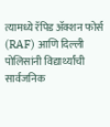त्यामध्ये रॅपिड ॲक्शन फोर्स (RAF) आणि दिल्ली पोलिसांनी विद्यार्थ्यांची सार्वजनिक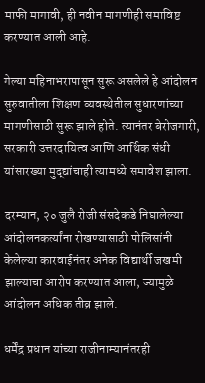माफी मागावी, ही नवीन मागणीही समाविष्ट करण्यात आली आहे.

गेल्या महिनाभरापासून सुरू असलेले हे आंदोलन सुरुवातीला शिक्षण व्यवस्थेतील सुधारणांच्या मागणीसाठी सुरू झाले होते. त्यानंतर बेरोजगारी, सरकारी उत्तरदायित्व आणि आर्थिक संधी यांसारख्या मुद्द्यांचाही त्यामध्ये समावेश झाला.

दरम्यान, २० जुलै रोजी संसदेकडे निघालेल्या आंदोलनकर्त्यांना रोखण्यासाठी पोलिसांनी केलेल्या कारवाईनंतर अनेक विद्यार्थी जखमी झाल्याचा आरोप करण्यात आला, ज्यामुळे आंदोलन अधिक तीव्र झाले.

धर्मेंद्र प्रधान यांच्या राजीनाम्यानंतरही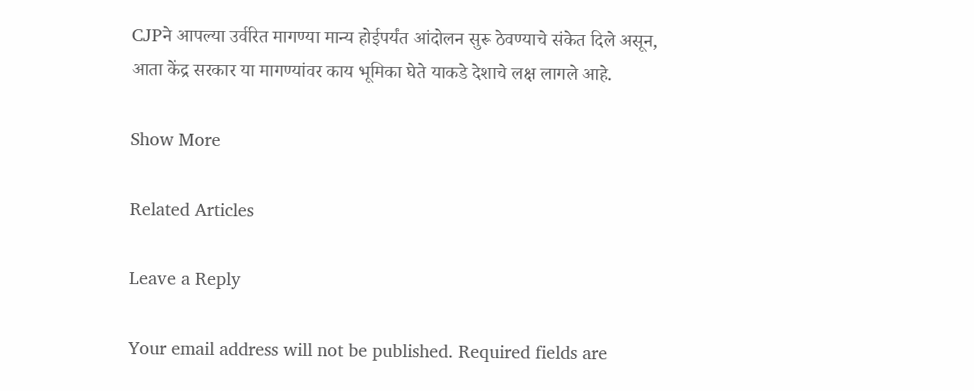CJPने आपल्या उर्वरित मागण्या मान्य होईपर्यंत आंदोलन सुरू ठेवण्याचे संकेत दिले असून, आता केंद्र सरकार या मागण्यांवर काय भूमिका घेते याकडे देशाचे लक्ष लागले आहे.

Show More

Related Articles

Leave a Reply

Your email address will not be published. Required fields are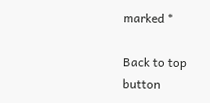marked *

Back to top button